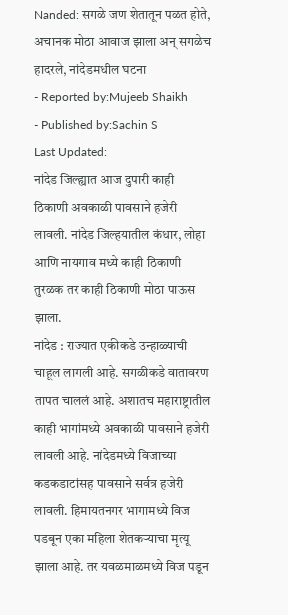Nanded: सगळे जण शेतातून पळत होते, अचानक मोठा आवाज झाला अन् सगळेच हादरले, नांदेडमधील घटना
- Reported by:Mujeeb Shaikh
- Published by:Sachin S
Last Updated:
नांदेड जिल्ह्यात आज दुपारी काही ठिकाणी अवकाळी पावसाने हजेरी लावली. नांदेड जिल्हयातील कंधार, लोहा आणि नायगाव मध्ये काही ठिकाणी तुरळक तर काही ठिकाणी मोठा पाऊस झाला.
नांदेड : राज्यात एकीकडे उन्हाळ्याची चाहूल लागली आहे. सगळीकडे वातावरण तापत चाललं आहे. अशातच महाराष्ट्रातील काही भागांमध्ये अवकाळी पावसाने हजेरी लावली आहे. नांदेडमध्ये विजाच्या कडकडाटांसह पावसाने सर्वत्र हजेरी लावली. हिमायतनगर भागामध्ये विज पडबून एका महिला शेतकऱ्याचा मृत्यू झाला आहे. तर यवळमाळमध्ये विज पडून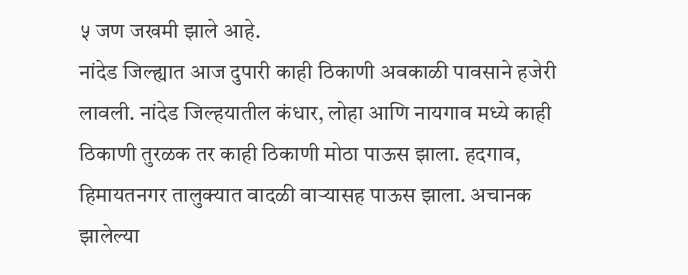५ जण जखमी झाले आहे.
नांदेड जिल्ह्यात आज दुपारी काही ठिकाणी अवकाळी पावसाने हजेरी लावली. नांदेड जिल्हयातील कंधार, लोहा आणि नायगाव मध्ये काही ठिकाणी तुरळक तर काही ठिकाणी मोठा पाऊस झाला. हदगाव, हिमायतनगर तालुक्यात वादळी वाऱ्यासह पाऊस झाला. अचानक झालेल्या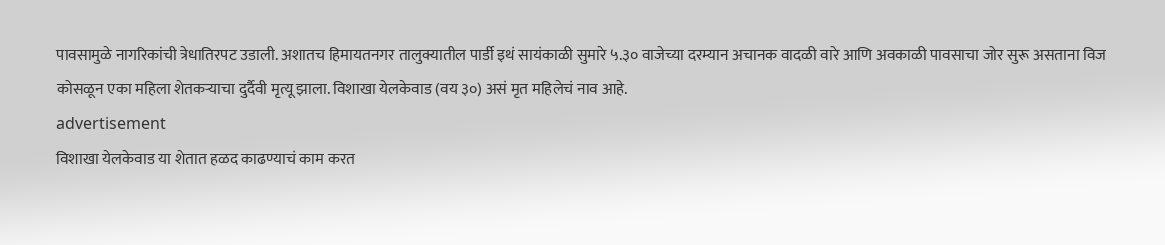पावसामुळे नागरिकांची त्रेधातिरपट उडाली. अशातच हिमायतनगर तालुक्यातील पार्डी इथं सायंकाळी सुमारे ५.३० वाजेच्या दरम्यान अचानक वादळी वारे आणि अवकाळी पावसाचा जोर सुरू असताना विज कोसळून एका महिला शेतकऱ्याचा दुर्दैवी मृत्यू झाला. विशाखा येलकेवाड (वय ३०) असं मृत महिलेचं नाव आहे.
advertisement
विशाखा येलकेवाड या शेतात हळद काढण्याचं काम करत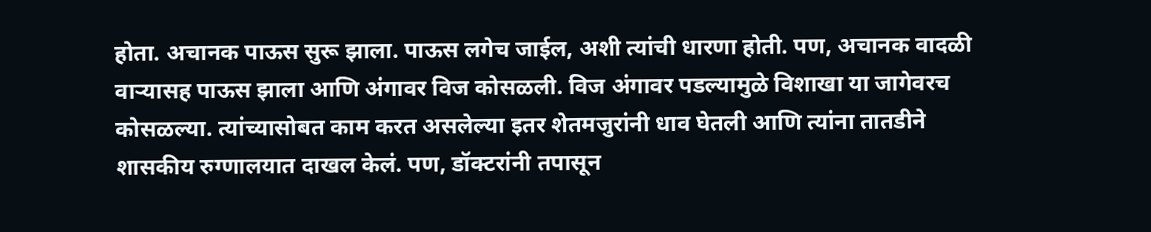होता. अचानक पाऊस सुरू झाला. पाऊस लगेच जाईल, अशी त्यांची धारणा होती. पण, अचानक वादळी वाऱ्यासह पाऊस झाला आणि अंगावर विज कोसळली. विज अंगावर पडल्यामुळे विशाखा या जागेवरच कोसळल्या. त्यांच्यासोबत काम करत असलेल्या इतर शेतमजुरांनी धाव घेतली आणि त्यांना तातडीने शासकीय रुग्णालयात दाखल केलं. पण, डॉक्टरांनी तपासून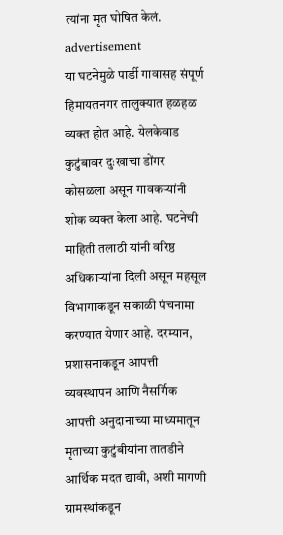त्यांना मृत घोषित केलं.
advertisement
या घटनेमुळे पार्डी गावासह संपूर्ण हिमायतनगर तालुक्यात हळहळ व्यक्त होत आहे. येलकेवाड कुटुंबावर दुःखाचा डोंगर कोसळला असून गावकऱ्यांनी शोक व्यक्त केला आहे. घटनेची माहिती तलाठी यांनी वरिष्ठ अधिकाऱ्यांना दिली असून महसूल विभागाकडून सकाळी पंचनामा करण्यात येणार आहे. दरम्यान, प्रशासनाकडून आपत्ती व्यवस्थापन आणि नैसर्गिक आपत्ती अनुदानाच्या माध्यमातून मृताच्या कुटुंबीयांना तातडीने आर्थिक मदत द्यावी, अशी मागणी ग्रामस्थांकडून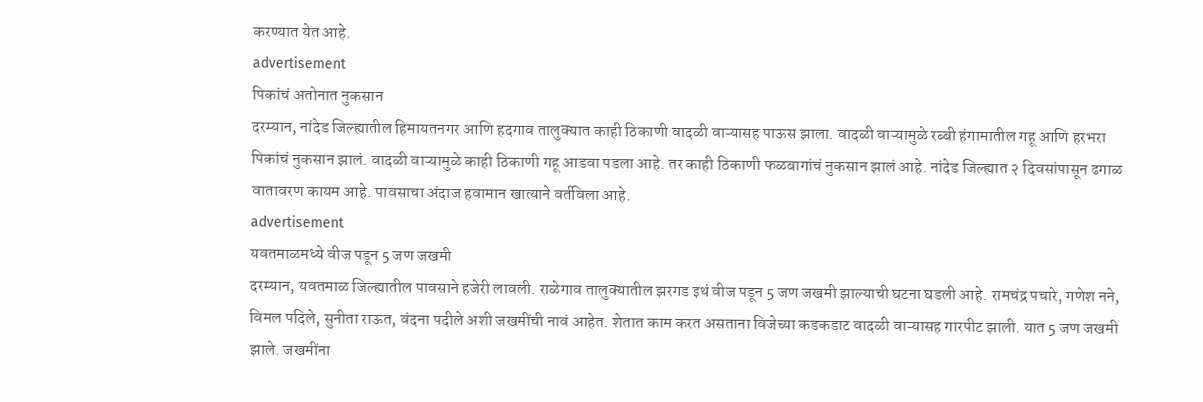करण्यात येत आहे.
advertisement
पिकांचं अतोनात नुकसान
दरम्यान, नांदेड जिल्ह्यातील हिमायतनगर आणि हदगाव तालुक्यात काही ठिकाणी वादळी वाऱ्यासह पाऊस झाला. वादळी वाऱ्यामुळे रब्बी हंगामातील गहू आणि हरभरा पिकांचं नुकसान झालं. वादळी वाऱ्यामुळे काही ठिकाणी गहू आडवा पडला आहे. तर काही ठिकाणी फळबागांचं नुकसान झालं आहे. नांदेड जिल्ह्यात २ दिवसांपासून ढगाळ वातावरण कायम आहे. पावसाचा अंदाज हवामान खात्याने वर्तविला आहे.
advertisement
यवतमाळमध्ये वीज पडून 5 जण जखमी
दरम्यान, यवतमाळ जिल्ह्यातील पावसाने हजेरी लावली. राळेगाव तालुक्यातील झरगड इथं वीज पडून 5 जण जखमी झाल्याची घटना घडली आहे. रामचंद्र पचारे, गणेश नने, विमल पदिले, सुनीता राऊत, वंदना पदीले अशी जखमींची नावं आहेत. शेतात काम करत असताना विजेच्या कडकडाट वादळी वाऱ्यासह गारपीट झाली. यात 5 जण जखमी झाले. जखमींना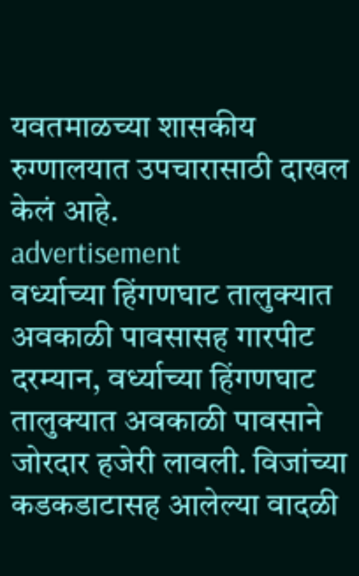यवतमाळच्या शासकीय रुग्णालयात उपचारासाठी दाखल केलं आहे.
advertisement
वर्ध्याच्या हिंगणघाट तालुक्यात अवकाळी पावसासह गारपीट
दरम्यान, वर्ध्याच्या हिंगणघाट तालुक्यात अवकाळी पावसाने जोरदार हजेरी लावली. विजांच्या कडकडाटासह आलेल्या वादळी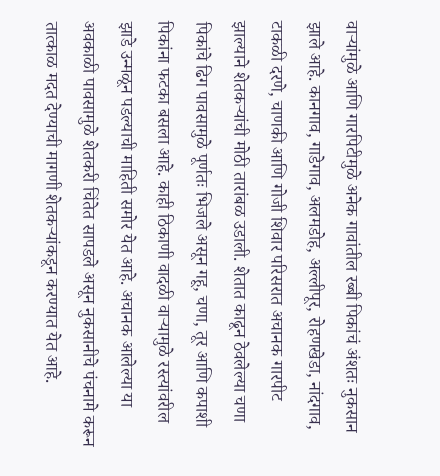वाऱ्यांमुळे आणि गारपिटीमुळे अनेक गावांतील रब्बी पिकांचं अंशतः नुकसान झाले आहे. कानगाव, गाडेगाव, अलमडोह, अल्लीपूर, रोहणखेडा, नांदगाव, टाकळी दरणे, चाणकी आणि गोजी शिवार परिसरात अचानक गारपीट झाल्याने शेतकऱ्यांची मोठी तारांबळ उडाली. शेतात काढून ठेवलेल्या चणा पिकांचे ढिग पावसामुळे पूर्णतः भिजले असून गहू, चणा, तूर आणि कपाशी पिकांना फटका बसला आहे. काही ठिकाणी वादळी वाऱ्यामुळे रस्त्यांवरील झाडे उन्मळून पडल्याची माहिती समोर येत आहे. अचानक आलेल्या या अवकाळी पावसामुळे शेतकरी चिंतेत सापडले असून नुकसानीचे पंचनामे करून तात्काळ मदत देण्याची मागणी शेतकऱ्यांकडून करण्यात येत आहे.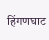हिंगणघाट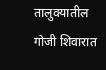तालुक्यातील गोजी शिवारात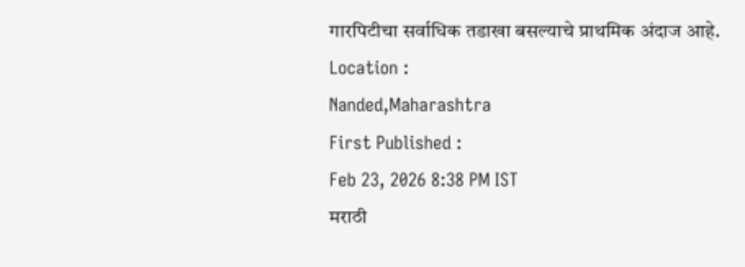गारपिटीचा सर्वाधिक तडाखा बसल्याचे प्राथमिक अंदाज आहे.
Location :
Nanded,Maharashtra
First Published :
Feb 23, 2026 8:38 PM IST
मराठी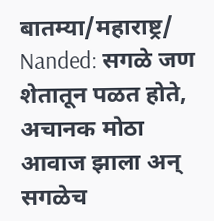बातम्या/महाराष्ट्र/
Nanded: सगळे जण शेतातून पळत होते, अचानक मोठा आवाज झाला अन् सगळेच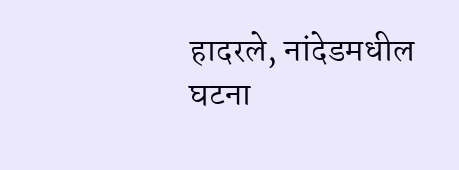हादरले, नांदेडमधील घटना